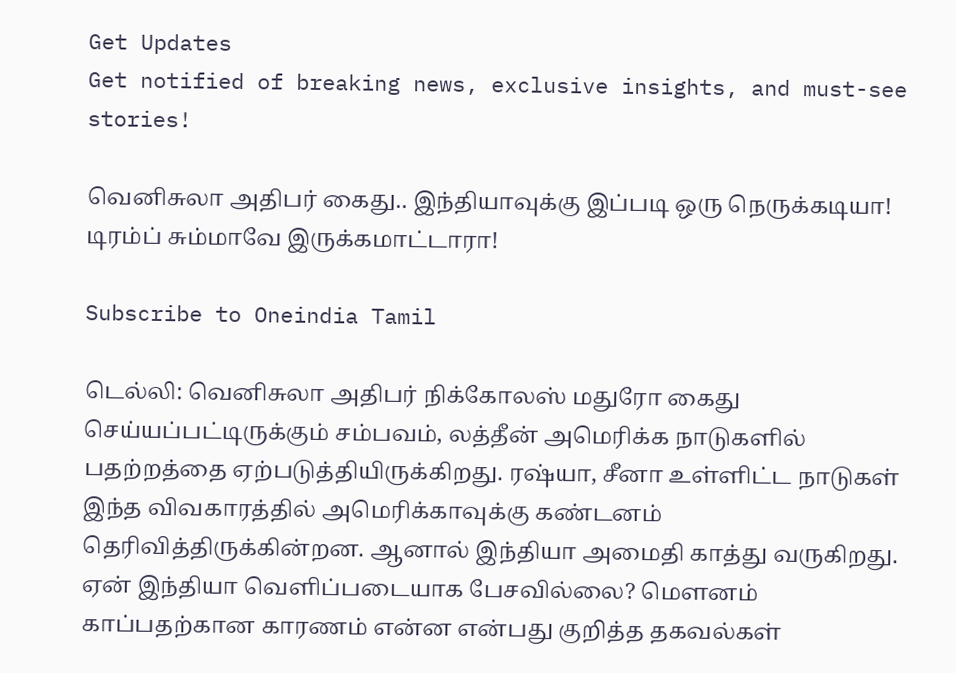Get Updates
Get notified of breaking news, exclusive insights, and must-see stories!

வெனிசுலா அதிபர் கைது.. இந்தியாவுக்கு இப்படி ஒரு நெருக்கடியா! டிரம்ப் சும்மாவே இருக்கமாட்டாரா!

Subscribe to Oneindia Tamil

டெல்லி: வெனிசுலா அதிபர் நிக்கோலஸ் மதுரோ கைது செய்யப்பட்டிருக்கும் சம்பவம், லத்தீன் அமெரிக்க நாடுகளில் பதற்றத்தை ஏற்படுத்தியிருக்கிறது. ரஷ்யா, சீனா உள்ளிட்ட நாடுகள் இந்த விவகாரத்தில் அமெரிக்காவுக்கு கண்டனம் தெரிவித்திருக்கின்றன. ஆனால் இந்தியா அமைதி காத்து வருகிறது. ஏன் இந்தியா வெளிப்படையாக பேசவில்லை? மௌனம் காப்பதற்கான காரணம் என்ன என்பது குறித்த தகவல்கள்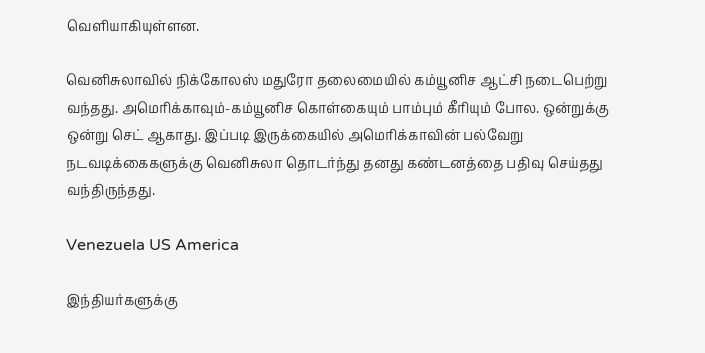வெளியாகியுள்ளன.

வெனிசுலாவில் நிக்கோலஸ் மதுரோ தலைமையில் கம்யூனிச ஆட்சி நடைபெற்று வந்தது. அமெரிக்காவும்-கம்யூனிச கொள்கையும் பாம்பும் கீரியும் போல. ஒன்றுக்கு ஒன்று செட் ஆகாது. இப்படி இருக்கையில் அமெரிக்காவின் பல்வேறு நடவடிக்கைகளுக்கு வெனிசுலா தொடர்ந்து தனது கண்டனத்தை பதிவு செய்தது வந்திருந்தது.

Venezuela US America

இந்தியர்களுக்கு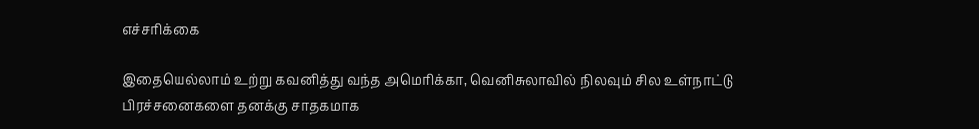எச்சரிக்கை

இதையெல்லாம் உற்று கவனித்து வந்த அமெரிக்கா, வெனிசுலாவில் நிலவும் சில உள்நாட்டு பிரச்சனைகளை தனக்கு சாதகமாக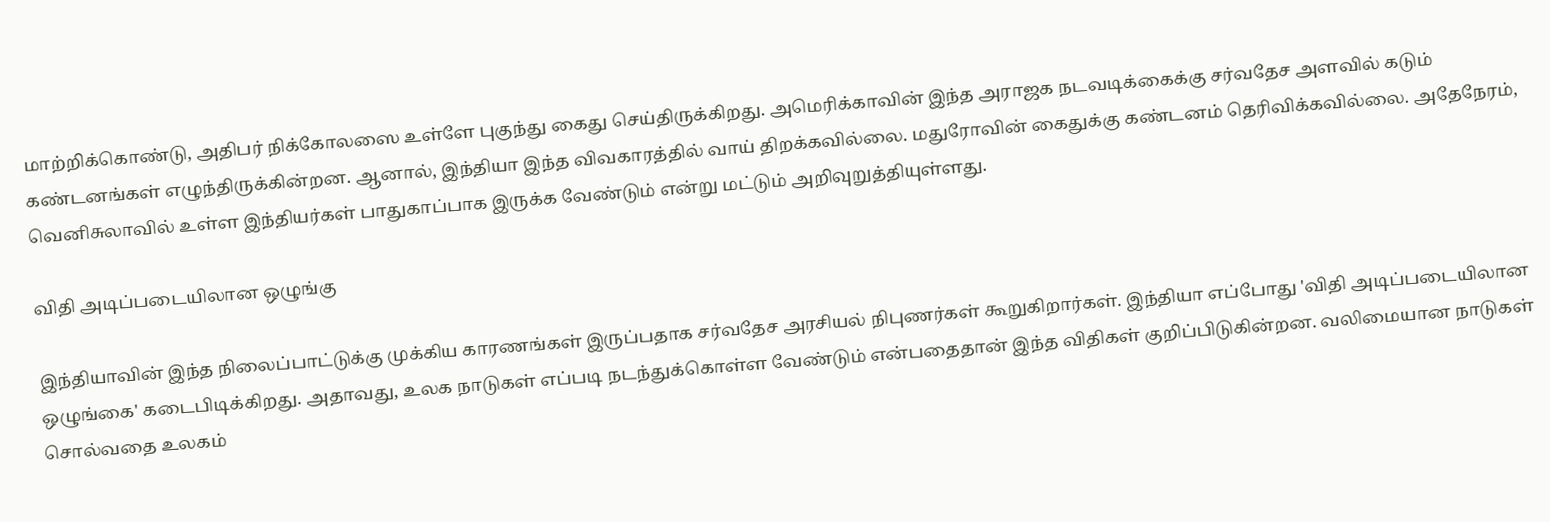மாற்றிக்கொண்டு, அதிபர் நிக்கோலஸை உள்ளே புகுந்து கைது செய்திருக்கிறது. அமெரிக்காவின் இந்த அராஜக நடவடிக்கைக்கு சர்வதேச அளவில் கடும் கண்டனங்கள் எழுந்திருக்கின்றன. ஆனால், இந்தியா இந்த விவகாரத்தில் வாய் திறக்கவில்லை. மதுரோவின் கைதுக்கு கண்டனம் தெரிவிக்கவில்லை. அதேநேரம், வெனிசுலாவில் உள்ள இந்தியர்கள் பாதுகாப்பாக இருக்க வேண்டும் என்று மட்டும் அறிவுறுத்தியுள்ளது.

விதி அடிப்படையிலான ஒழுங்கு

இந்தியாவின் இந்த நிலைப்பாட்டுக்கு முக்கிய காரணங்கள் இருப்பதாக சர்வதேச அரசியல் நிபுணர்கள் கூறுகிறார்கள். இந்தியா எப்போது 'விதி அடிப்படையிலான ஒழுங்கை' கடைபிடிக்கிறது. அதாவது, உலக நாடுகள் எப்படி நடந்துக்கொள்ள வேண்டும் என்பதைதான் இந்த விதிகள் குறிப்பிடுகின்றன. வலிமையான நாடுகள் சொல்வதை உலகம்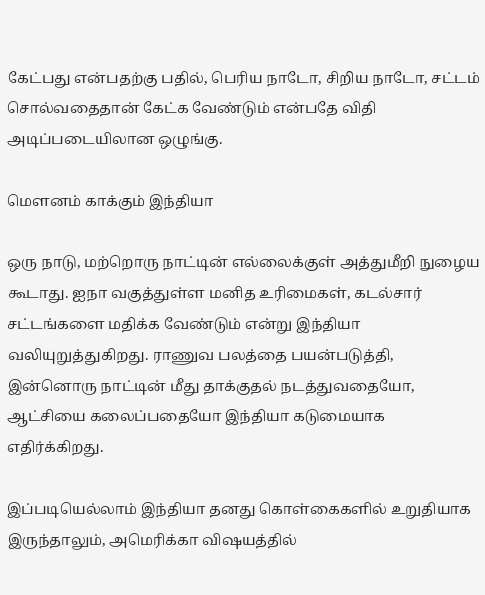கேட்பது என்பதற்கு பதில், பெரிய நாடோ, சிறிய நாடோ, சட்டம் சொல்வதைதான் கேட்க வேண்டும் என்பதே விதி அடிப்படையிலான ஒழுங்கு.

மௌனம் காக்கும் இந்தியா

ஒரு நாடு, மற்றொரு நாட்டின் எல்லைக்குள் அத்துமீறி நுழைய கூடாது. ஐநா வகுத்துள்ள மனித உரிமைகள், கடல்சார் சட்டங்களை மதிக்க வேண்டும் என்று இந்தியா வலியுறுத்துகிறது. ராணுவ பலத்தை பயன்படுத்தி, இன்னொரு நாட்டின் மீது தாக்குதல் நடத்துவதையோ, ஆட்சியை கலைப்பதையோ இந்தியா கடுமையாக எதிர்க்கிறது.

இப்படியெல்லாம் இந்தியா தனது கொள்கைகளில் உறுதியாக இருந்தாலும், அமெரிக்கா விஷயத்தில்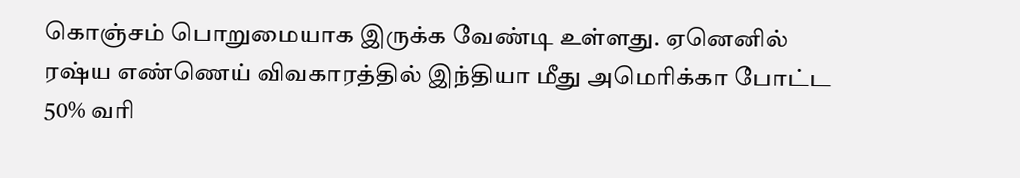கொஞ்சம் பொறுமையாக இருக்க வேண்டி உள்ளது. ஏனெனில் ரஷ்ய எண்ணெய் விவகாரத்தில் இந்தியா மீது அமெரிக்கா போட்ட 50% வரி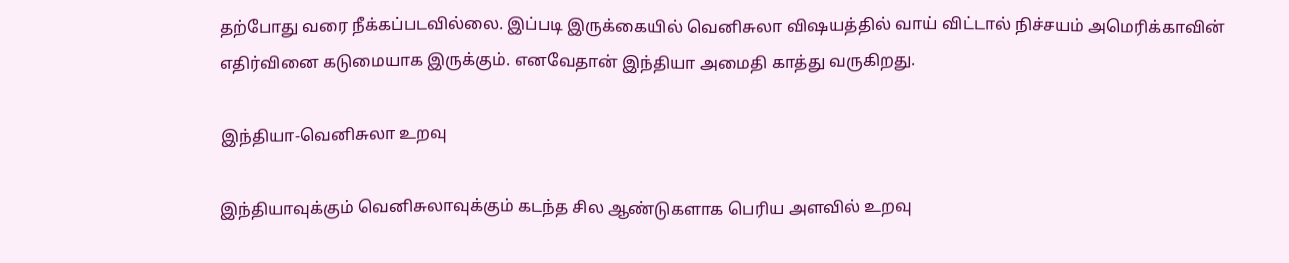தற்போது வரை நீக்கப்படவில்லை. இப்படி இருக்கையில் வெனிசுலா விஷயத்தில் வாய் விட்டால் நிச்சயம் அமெரிக்காவின் எதிர்வினை கடுமையாக இருக்கும். எனவேதான் இந்தியா அமைதி காத்து வருகிறது.

இந்தியா-வெனிசுலா உறவு

இந்தியாவுக்கும் வெனிசுலாவுக்கும் கடந்த சில ஆண்டுகளாக பெரிய அளவில் உறவு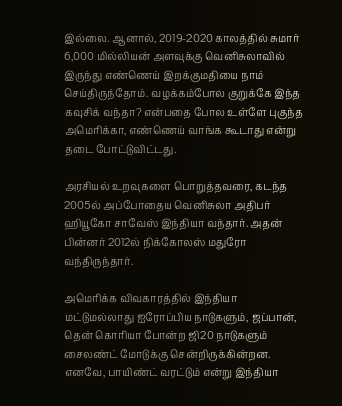இல்லை. ஆனால், 2019-2020 காலத்தில் சுமார் 6,000 மில்லியன் அளவுக்கு வெனிசுலாவில் இருந்து எண்ணெய் இறக்குமதியை நாம் செய்திருந்தோம். வழக்கம்போல குறுக்கே இந்த கவுசிக் வந்தா? என்பதை போல உள்ளே புகுந்த அமெரிக்கா, எண்ணெய் வாங்க கூடாது என்று தடை போட்டுவிட்டது.

அரசியல் உறவுகளை பொறுத்தவரை, கடந்த 2005ல் அப்போதைய வெனிசுலா அதிபர் ஹியூகோ சாவேஸ் இந்தியா வந்தார். அதன் பின்னர் 2012ல் நிக்கோலஸ் மதுரோ வந்திருந்தார்.

அமெரிக்க விவகாரத்தில் இந்தியா மட்டுமல்லாது ஐரோப்பிய நாடுகளும், ஜப்பான், தென் கொரியா போன்ற ஜி20 நாடுகளும் சைலண்ட் மோடுக்கு சென்றிருக்கின்றன. எனவே, பாயிண்ட் வரட்டும் என்று இந்தியா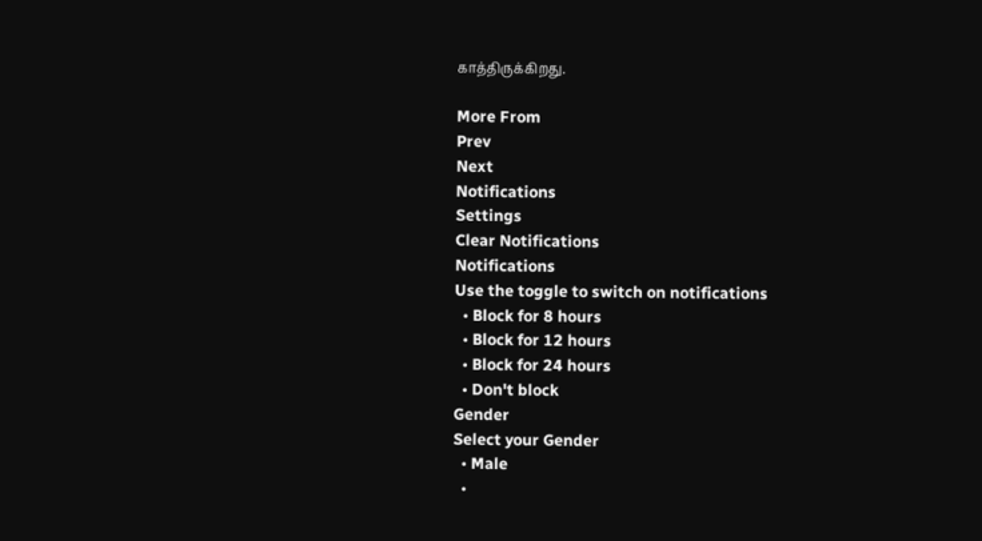காத்திருக்கிறது.

More From
Prev
Next
Notifications
Settings
Clear Notifications
Notifications
Use the toggle to switch on notifications
  • Block for 8 hours
  • Block for 12 hours
  • Block for 24 hours
  • Don't block
Gender
Select your Gender
  • Male
  •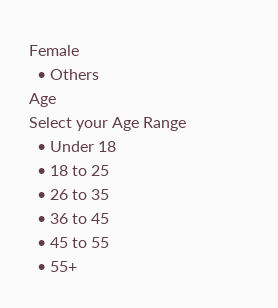Female
  • Others
Age
Select your Age Range
  • Under 18
  • 18 to 25
  • 26 to 35
  • 36 to 45
  • 45 to 55
  • 55+